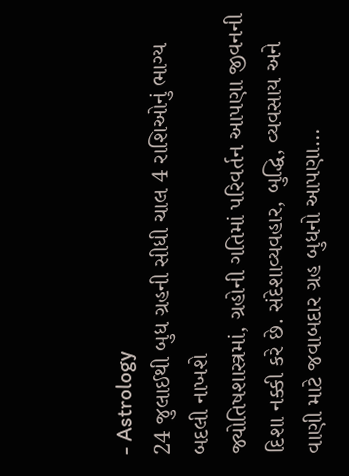- Astrology
24 જુલાઈથી બુધ ગ્રહની સીધી ચાલ 4 રાશિઓનું ભાગ્ય બદલી નાખશે
જ્યોતિષશાસ્ત્રમાં, ગ્રહોની ગતિમાં પરિવર્તન આપણા જીવનની દિશા નક્કી કરે છે. સંદેશાવ્યવહાર, બુદ્ધિ, વ્યવસાય અને વાણી માટે જવાબદાર ગ્રહ બુધનો આપણા…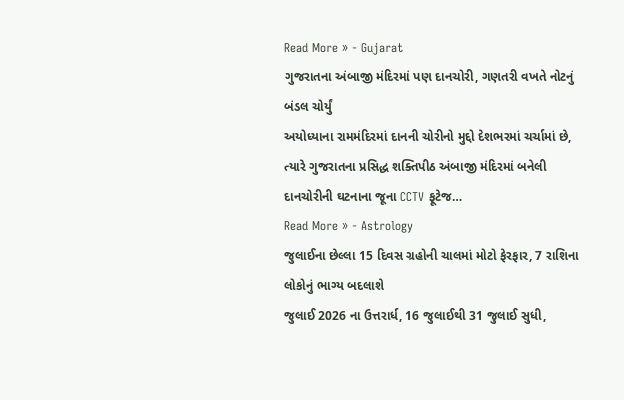Read More » - Gujarat
ગુજરાતના અંબાજી મંદિરમાં પણ દાનચોરી, ગણતરી વખતે નોટનું બંડલ ચોર્યું
અયોધ્યાના રામમંદિરમાં દાનની ચોરીનો મુદ્દો દેશભરમાં ચર્ચામાં છે, ત્યારે ગુજરાતના પ્રસિદ્ધ શક્તિપીઠ અંબાજી મંદિરમાં બનેલી દાનચોરીની ઘટનાના જૂના CCTV ફૂટેજ…
Read More » - Astrology
જુલાઈના છેલ્લા 15 દિવસ ગ્રહોની ચાલમાં મોટો ફેરફાર, 7 રાશિના લોકોનું ભાગ્ય બદલાશે
જુલાઈ 2026 ના ઉત્તરાર્ધ, 16 જુલાઈથી 31 જુલાઈ સુધી,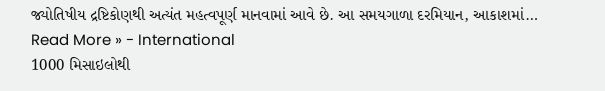જ્યોતિષીય દ્રષ્ટિકોણથી અત્યંત મહત્વપૂર્ણ માનવામાં આવે છે. આ સમયગાળા દરમિયાન, આકાશમાં…
Read More » - International
1000 મિસાઇલોથી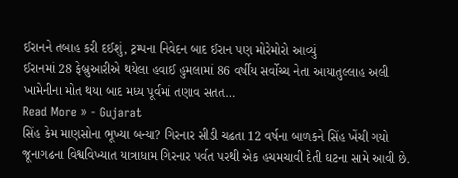ઈરાનને તબાહ કરી દઈશું, ટ્રમ્પના નિવેદન બાદ ઈરાન પણ મોરેમોરો આવ્યું
ઈરાનમાં 28 ફેબ્રુઆરીએ થયેલા હવાઈ હુમલામાં 86 વર્ષીય સર્વોચ્ચ નેતા આયાતુલ્લાહ અલી ખામેનીના મોત થયા બાદ મધ્ય પૂર્વમાં તણાવ સતત…
Read More » - Gujarat
સિંહ કેમ માણસોના ભૂખ્યા બન્યા? ગિરનાર સીડી ચઢતા 12 વર્ષના બાળકને સિંહ ખેંચી ગયો
જૂનાગઢના વિશ્વવિખ્યાત યાત્રાધામ ગિરનાર પર્વત પરથી એક હચમચાવી દેતી ઘટના સામે આવી છે.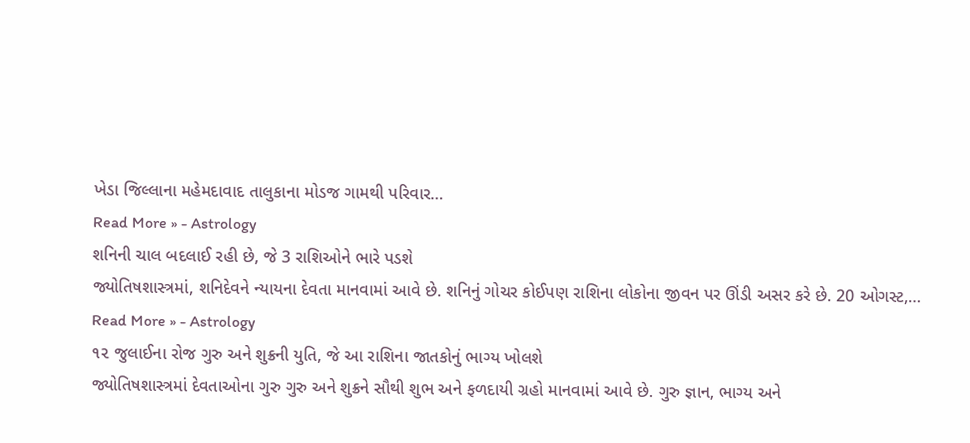ખેડા જિલ્લાના મહેમદાવાદ તાલુકાના મોડજ ગામથી પરિવાર…
Read More » - Astrology
શનિની ચાલ બદલાઈ રહી છે, જે 3 રાશિઓને ભારે પડશે
જ્યોતિષશાસ્ત્રમાં, શનિદેવને ન્યાયના દેવતા માનવામાં આવે છે. શનિનું ગોચર કોઈપણ રાશિના લોકોના જીવન પર ઊંડી અસર કરે છે. 20 ઓગસ્ટ,…
Read More » - Astrology
૧૨ જુલાઈના રોજ ગુરુ અને શુક્રની યુતિ, જે આ રાશિના જાતકોનું ભાગ્ય ખોલશે
જ્યોતિષશાસ્ત્રમાં દેવતાઓના ગુરુ ગુરુ અને શુક્રને સૌથી શુભ અને ફળદાયી ગ્રહો માનવામાં આવે છે. ગુરુ જ્ઞાન, ભાગ્ય અને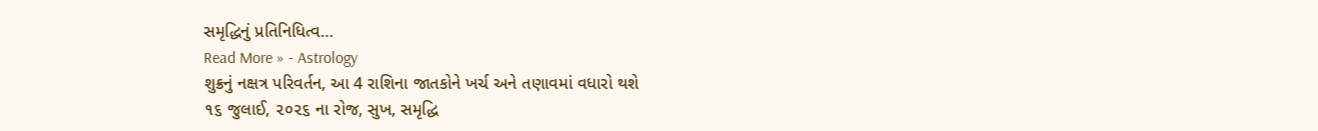સમૃદ્ધિનું પ્રતિનિધિત્વ…
Read More » - Astrology
શુક્રનું નક્ષત્ર પરિવર્તન, આ 4 રાશિના જાતકોને ખર્ચ અને તણાવમાં વધારો થશે
૧૬ જુલાઈ, ૨૦૨૬ ના રોજ, સુખ, સમૃદ્ધિ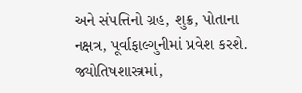અને સંપત્તિનો ગ્રહ, શુક્ર, પોતાના નક્ષત્ર, પૂર્વાફાલ્ગુનીમાં પ્રવેશ કરશે. જ્યોતિષશાસ્ત્રમાં,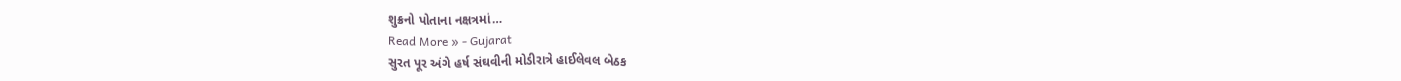શુક્રનો પોતાના નક્ષત્રમાં…
Read More » - Gujarat
સુરત પૂર અંગે હર્ષ સંઘવીની મોડીરાત્રે હાઈલેવલ બેઠક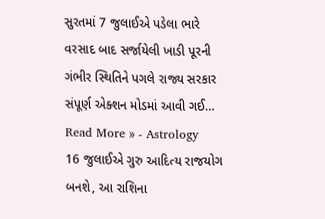સુરતમાં 7 જુલાઈએ પડેલા ભારે વરસાદ બાદ સર્જાયેલી ખાડી પૂરની ગંભીર સ્થિતિને પગલે રાજ્ય સરકાર સંપૂર્ણ એક્શન મોડમાં આવી ગઈ…
Read More » - Astrology
16 જુલાઈએ ગુરુ આદિત્ય રાજયોગ બનશે, આ રાશિના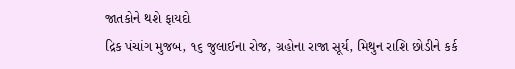જાતકોને થશે ફાયદો
દ્રિક પંચાંગ મુજબ, ૧૬ જુલાઈના રોજ, ગ્રહોના રાજા સૂર્ય, મિથુન રાશિ છોડીને કર્ક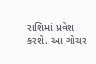રાશિમાં પ્રવેશ કરશે. આ ગોચર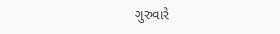ગુરુવારે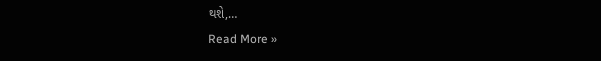થશે,…
Read More »